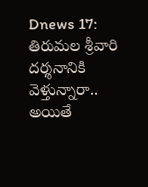Dnews 17: తిరుమల శ్రీవారి దర్శనానికి వెళ్తున్నారా.. అయితే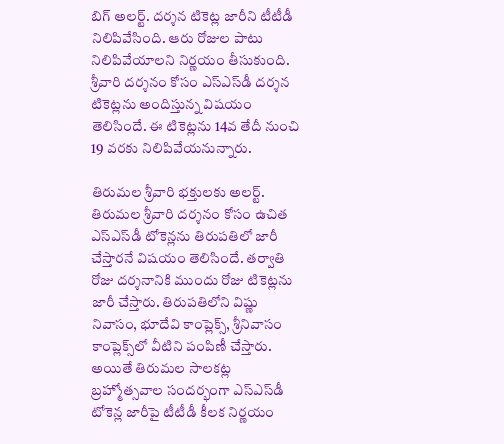బిగ్ అలర్ట్. దర్శన టికెట్ల జారీని టీటీడీ నిలిపివేసింది. ఆరు రోజుల పాటు నిలిపివేయాలని నిర్ణయం తీసుకుంది. శ్రీవారి దర్శనం కోసం ఎస్‌ఎస్‌డీ దర్శన టికెట్లను అందిస్తున్న విషయం తెలిసిందే. ఈ టికెట్లను 14వ తేదీ నుంచి 19 వరకు నిలిపివేయనున్నారు.

తిరుమల శ్రీవారి భక్తులకు అలర్ట్. తిరుమల శ్రీవారి దర్శనం కోసం ఉచిత ఎస్‌ఎస్‌డీ టోకెన్లను తిరుపతిలో జారీ చేస్తారనే విషయం తెలిసిందే. తర్వాతి రోజు దర్శనానికి ముందు రోజు టికెట్లను జారీ చేస్తారు. తిరుపతిలోని విష్ణు నివాసం, భూదేవి కాంప్లెక్స్, శ్రీనివాసం కాంప్లెక్స్‌లో వీటిని పంపిణీ చేస్తారు. అయితే తిరుమల సాలకట్ల బ్రహ్మోత్సవాల సందర్భంగా ఎస్‌ఎస్‌డీ టోకెన్ల జారీపై టీటీడీ కీలక నిర్ణయం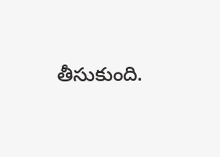తీసుకుంది.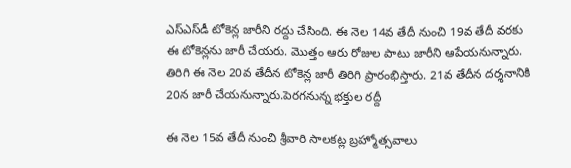ఎస్‌ఎస్‌డీ టోకెన్ల జారీని రద్దు చేసింది. ఈ నెల 14వ తేదీ నుంచి 19వ తేదీ వరకు ఈ టోకెన్లను జారీ చేయరు. మొత్తం ఆరు రోజుల పాటు జారీని ఆపేయనున్నారు. తిరిగి ఈ నెల 20వ తేదీన టోకెన్ల జారీ తిరిగి ప్రారంభిస్తారు. 21వ తేదీన దర్శనానికి 20న జారీ చేయనున్నారు.పెరగనున్న భక్తుల రద్దీ

ఈ నెల 15వ తేదీ నుంచి శ్రీవారి సాలకట్ల బ్రహ్మోత్సవాలు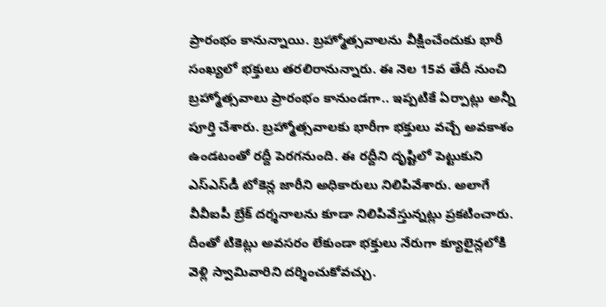ప్రారంభం కానున్నాయి. బ్రహ్మోత్సవాలను వీక్షించేందుకు భారీ సంఖ్యలో భక్తులు తరలిరానున్నారు. ఈ నెల 15వ తేదీ నుంచి బ్రహ్మోత్సవాలు ప్రారంభం కానుండగా.. ఇప్పటికే ఏర్పాట్లు అన్నీ పూర్తి చేశారు. బ్రహ్మోత్సవాలకు భారీగా భక్తులు వచ్చే అవకాశం ఉండటంతో రద్దీ పెరగనుంది. ఈ రద్దీని దృష్టిలో పెట్టుకుని ఎస్ఎస్‌డీ టోకెన్ల జారీని అధికారులు నిలిపివేశారు. అలాగే వీవీఐపీ బ్రేక్ దర్శనాలను కూడా నిలిపివేస్తున్నట్లు ప్రకటించారు. దీంతో టికెట్లు అవసరం లేకుండా భక్తులు నేరుగా క్యూలైన్లలోకి వెళ్లి స్వామివారిని దర్శించుకోవచ్చు.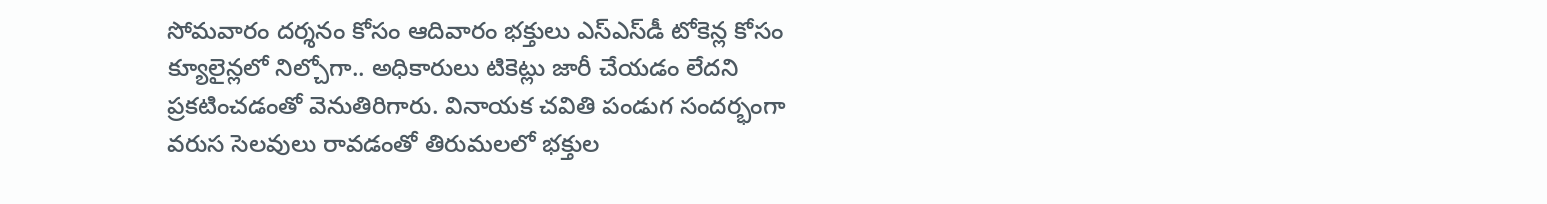సోమవారం దర్శనం కోసం ఆదివారం భక్తులు ఎస్‌ఎస్‌డీ టోకెన్ల కోసం క్యూలైన్లలో నిల్చోగా.. అధికారులు టికెట్లు జారీ చేయడం లేదని ప్రకటించడంతో వెనుతిరిగారు. వినాయక చవితి పండుగ సందర్భంగా వరుస సెలవులు రావడంతో తిరుమలలో భక్తుల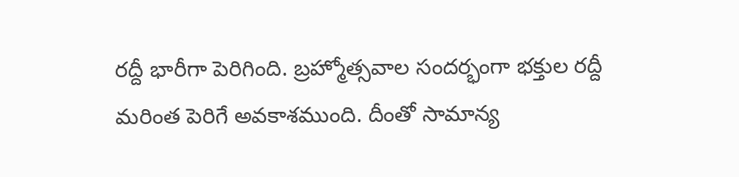రద్దీ భారీగా పెరిగింది. బ్రహ్మోత్సవాల సందర్భంగా భక్తుల రద్దీ మరింత పెరిగే అవకాశముంది. దీంతో సామాన్య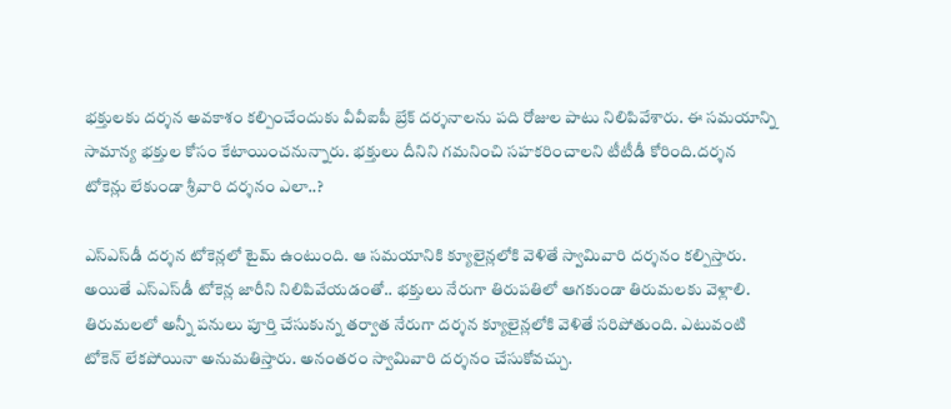భక్తులకు దర్శన అవకాశం కల్పించేందుకు వీవీఐపీ బ్రేక్ దర్శనాలను పది రోజుల పాటు నిలిపివేశారు. ఈ సమయాన్ని సామాన్య భక్తుల కోసం కేటాయించనున్నారు. భక్తులు దీనిని గమనించి సహకరించాలని టీటీడీ కోరింది.దర్శన టోకెన్లు లేకుండా శ్రీవారి దర్శనం ఎలా..?

ఎస్‌ఎస్‌డీ దర్శన టోకెన్లలో టైమ్ ఉంటుంది. ఆ సమయానికి క్యూలైన్లలోకి వెళితే స్వామివారి దర్శనం కల్పిస్తారు. అయితే ఎస్‌ఎస్‌డీ టోకెన్ల జారీని నిలిపివేయడంతో.. భక్తులు నేరుగా తిరుపతిలో ఆగకుండా తిరుమలకు వెళ్లాలి. తిరుమలలో అన్నీ పనులు పూర్తి చేసుకున్న తర్వాత నేరుగా దర్శన క్యూలైన్లలోకి వెళితే సరిపోతుంది. ఎటువంటి టోకెన్ లేకపోయినా అనుమతిస్తారు. అనంతరం స్వామివారి దర్శనం చేసుకోవచ్చు.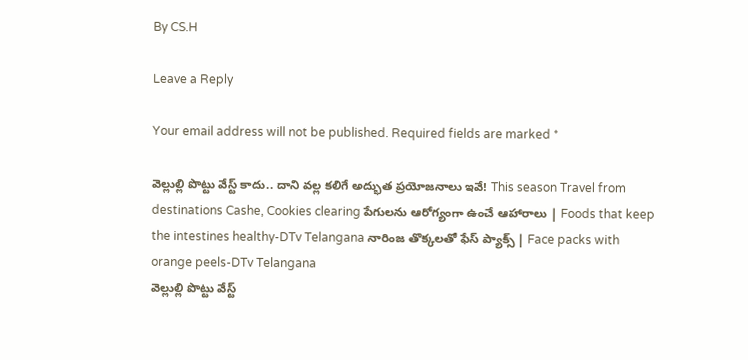By CS.H

Leave a Reply

Your email address will not be published. Required fields are marked *

వెల్లుల్లి పొట్టు వేస్ట్ కాదు.. దాని వల్ల కలిగే అద్భుత ప్రయోజనాలు ఇవే! This season Travel from destinations Cashe, Cookies clearing పేగులను ఆరోగ్యంగా ఉంచే ఆహారాలు | Foods that keep the intestines healthy-DTv Telangana నారింజ తొక్కలతో ఫేస్ ప్యాక్స్ | Face packs with orange peels-DTv Telangana
వెల్లుల్లి పొట్టు వేస్ట్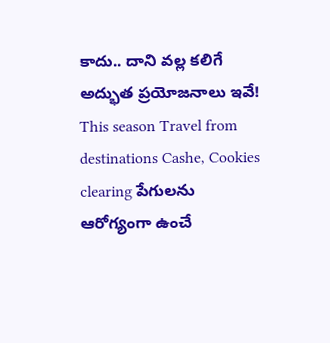కాదు.. దాని వల్ల కలిగే అద్భుత ప్రయోజనాలు ఇవే! This season Travel from destinations Cashe, Cookies clearing పేగులను ఆరోగ్యంగా ఉంచే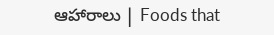ఆహారాలు | Foods that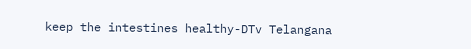keep the intestines healthy-DTv Telangana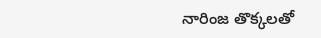నారింజ తొక్కలతో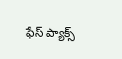ఫేస్ ప్యాక్స్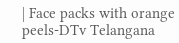| Face packs with orange peels-DTv Telangana